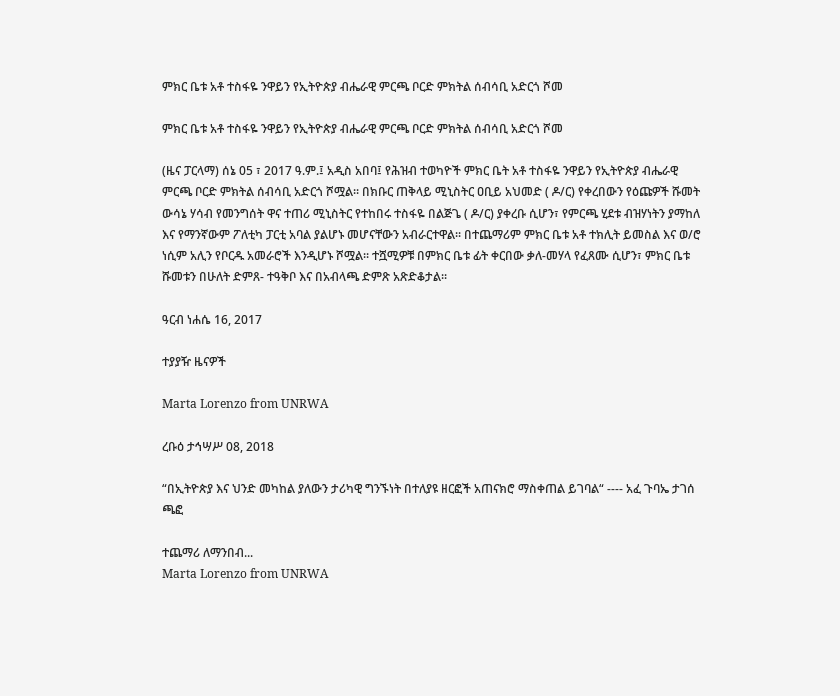ምክር ቤቱ አቶ ተስፋዬ ንዋይን የኢትዮጵያ ብሔራዊ ምርጫ ቦርድ ምክትል ሰብሳቢ አድርጎ ሾመ

ምክር ቤቱ አቶ ተስፋዬ ንዋይን የኢትዮጵያ ብሔራዊ ምርጫ ቦርድ ምክትል ሰብሳቢ አድርጎ ሾመ

(ዜና ፓርላማ) ሰኔ 05 ፣ 2017 ዓ.ም.፤ አዲስ አበባ፤ የሕዝብ ተወካዮች ምክር ቤት አቶ ተስፋዬ ንዋይን የኢትዮጵያ ብሔራዊ ምርጫ ቦርድ ምክትል ሰብሳቢ አድርጎ ሾሟል፡፡ በክቡር ጠቅላይ ሚኒስትር ዐቢይ አህመድ ( ዶ/ር) የቀረበውን የዕጩዎች ሹመት ውሳኔ ሃሳብ የመንግሰት ዋና ተጠሪ ሚኒስትር የተከበሩ ተስፋዬ በልጅጌ ( ዶ/ር) ያቀረቡ ሲሆን፣ የምርጫ ሂደቱ ብዝሃነትን ያማከለ እና የማንኛውም ፖለቲካ ፓርቲ አባል ያልሆኑ መሆናቸውን አብራርተዋል፡፡ በተጨማሪም ምክር ቤቱ አቶ ተክሊት ይመስል እና ወ/ሮ ነሲም አሊን የቦርዱ አመራሮች እንዲሆኑ ሾሟል፡፡ ተሿሚዎቹ በምክር ቤቱ ፊት ቀርበው ቃለ-መሃላ የፈጸሙ ሲሆን፣ ምክር ቤቱ ሹመቱን በሁለት ድምጸ- ተዓቅቦ እና በአብላጫ ድምጽ አጽድቆታል፡፡

ዓርብ ነሐሴ 16, 2017

ተያያዥ ዜናዎች

Marta Lorenzo from UNRWA

ረቡዕ ታኅሣሥ 08, 2018

“በኢትዮጵያ እና ህንድ መካከል ያለውን ታሪካዊ ግንኙነት በተለያዩ ዘርፎች አጠናክሮ ማስቀጠል ይገባል“ ---- አፈ ጉባኤ ታገሰ ጫፎ

ተጨማሪ ለማንበብ...
Marta Lorenzo from UNRWA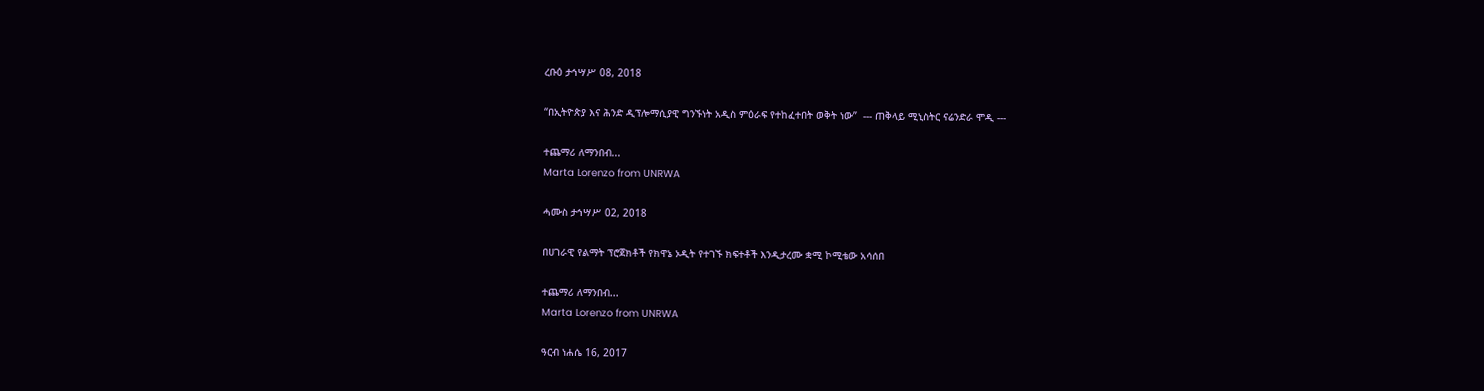ረቡዕ ታኅሣሥ 08, 2018

“በኢትዮጵያ እና ሕንድ ዲፕሎማሲያዊ ግንኙነት አዲስ ምዕራፍ የተከፈተበት ወቅት ነው”  --- ጠቅላይ ሚኒስትር ናሬንድራ ሞዲ ---

ተጨማሪ ለማንበብ...
Marta Lorenzo from UNRWA

ሓሙስ ታኅሣሥ 02, 2018

በሀገራዊ የልማት ፕሮጀክቶች የክዋኔ ኦዲት የተገኙ ክፍተቶች እንዲታረሙ ቋሚ ኮሚቴው አሳሰበ

ተጨማሪ ለማንበብ...
Marta Lorenzo from UNRWA

ዓርብ ነሐሴ 16, 2017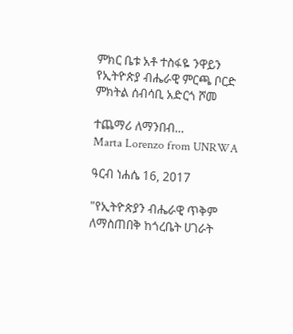ምክር ቤቱ አቶ ተስፋዬ ንዋይን የኢትዮጵያ ብሔራዊ ምርጫ ቦርድ ምክትል ሰብሳቢ አድርጎ ሾመ

ተጨማሪ ለማንበብ...
Marta Lorenzo from UNRWA

ዓርብ ነሐሴ 16, 2017

"የኢትዮጵያን ብሔራዊ ጥቅም ለማስጠበቅ ከጎረቤት ሀገራት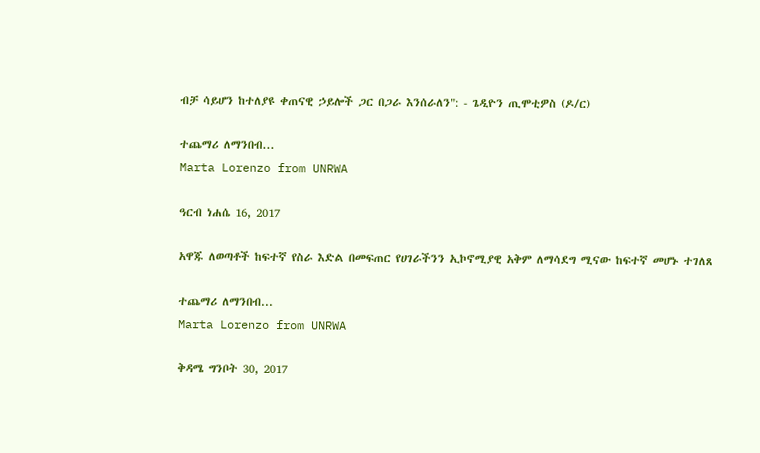ብቻ ሳይሆን ከተለያዩ ቀጠናዊ ኃይሎች ጋር በጋራ እንሰራለን": - ጌዲዮን ጢሞቲዎስ (ዶ/ር)

ተጨማሪ ለማንበብ...
Marta Lorenzo from UNRWA

ዓርብ ነሐሴ 16, 2017

አዋጁ ለወጣቶች ከፍተኛ የስራ እድል በመፍጠር የሀገራችንን ኢኮኖሚያዊ አቅም ለማሳደግ ሚናው ከፍተኛ መሆኑ ተገለጸ

ተጨማሪ ለማንበብ...
Marta Lorenzo from UNRWA

ቅዳሜ ግንቦት 30, 2017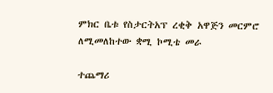ምክር ቤቱ የስታርትአፕ ረቂቅ አዋጅን መርምሮ ለሚመለከተው ቋሚ ኮሚቴ መራ

ተጨማሪ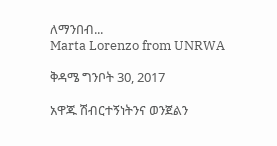ለማንበብ...
Marta Lorenzo from UNRWA

ቅዳሜ ግንቦት 30, 2017

አዋጁ ሽብርተኝነትንና ወንጀልን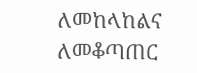ለመከላከልና ለመቆጣጠር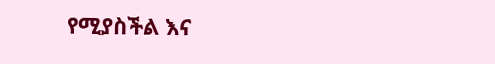የሚያስችል እና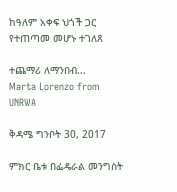ከዓለም አቀፍ ህጎች ጋር የተጠጣመ መሆኑ ተገለጸ

ተጨማሪ ለማንበብ...
Marta Lorenzo from UNRWA

ቅዳሜ ግንቦት 30, 2017

ምክር ቤቱ በፌዴራል መንግስት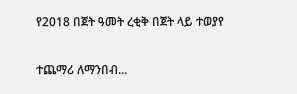የ2018 በጀት ዓመት ረቂቅ በጀት ላይ ተወያየ

ተጨማሪ ለማንበብ...